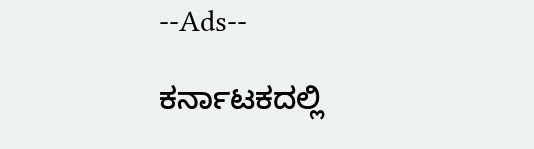--Ads--

ಕರ್ನಾಟಕದಲ್ಲಿ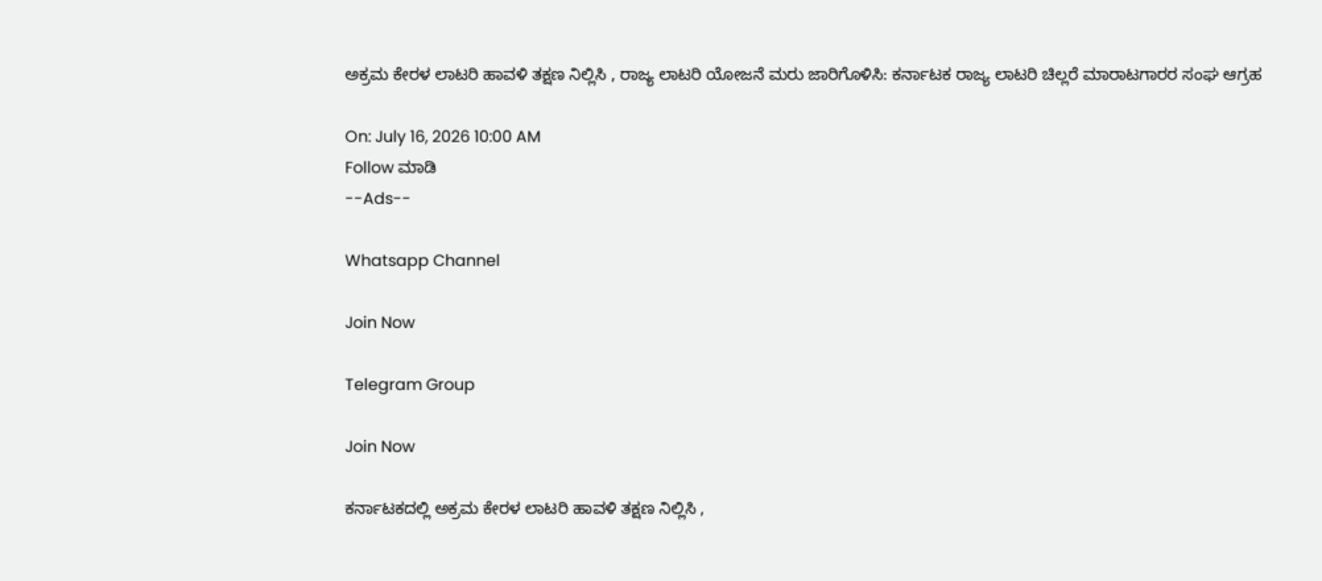ಅಕ್ರಮ ಕೇರಳ ಲಾಟರಿ ಹಾವಳಿ ತಕ್ಷಣ ನಿಲ್ಲಿಸಿ , ರಾಜ್ಯ ಲಾಟರಿ ಯೋಜನೆ ಮರು ಜಾರಿಗೊಳಿಸಿ: ಕರ್ನಾಟಕ ರಾಜ್ಯ ಲಾಟರಿ ಚಿಲ್ಲರೆ ಮಾರಾಟಗಾರರ ಸಂಘ ಆಗ್ರಹ

On: July 16, 2026 10:00 AM
Follow ಮಾಡಿ
--Ads--

Whatsapp Channel

Join Now

Telegram Group

Join Now

ಕರ್ನಾಟಕದಲ್ಲಿ ಅಕ್ರಮ ಕೇರಳ ಲಾಟರಿ ಹಾವಳಿ ತಕ್ಷಣ ನಿಲ್ಲಿಸಿ ,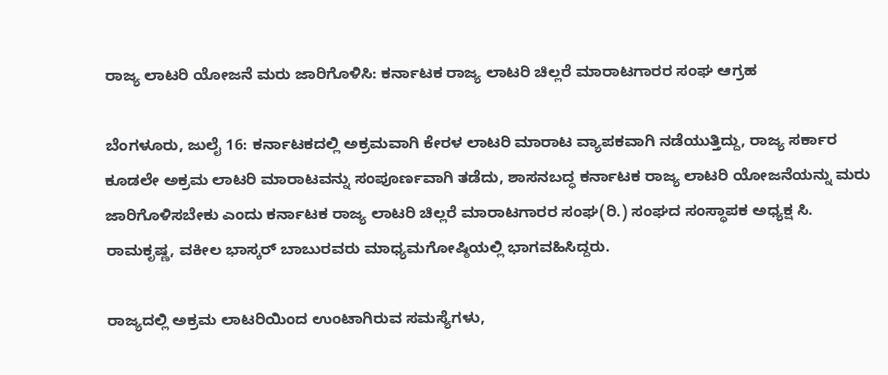ರಾಜ್ಯ ಲಾಟರಿ ಯೋಜನೆ ಮರು ಜಾರಿಗೊಳಿಸಿ: ಕರ್ನಾಟಕ ರಾಜ್ಯ ಲಾಟರಿ ಚಿಲ್ಲರೆ ಮಾರಾಟಗಾರರ ಸಂಘ ಆಗ್ರಹ

ಬೆಂಗಳೂರು, ಜುಲೈ 16: ಕರ್ನಾಟಕದಲ್ಲಿ ಅಕ್ರಮವಾಗಿ ಕೇರಳ ಲಾಟರಿ ಮಾರಾಟ ವ್ಯಾಪಕವಾಗಿ ನಡೆಯುತ್ತಿದ್ದು, ರಾಜ್ಯ ಸರ್ಕಾರ ಕೂಡಲೇ ಅಕ್ರಮ ಲಾಟರಿ ಮಾರಾಟವನ್ನು ಸಂಪೂರ್ಣವಾಗಿ ತಡೆದು, ಶಾಸನಬದ್ಧ ಕರ್ನಾಟಕ ರಾಜ್ಯ ಲಾಟರಿ ಯೋಜನೆಯನ್ನು ಮರು ಜಾರಿಗೊಳಿಸಬೇಕು ಎಂದು ಕರ್ನಾಟಕ ರಾಜ್ಯ ಲಾಟರಿ ಚಿಲ್ಲರೆ ಮಾರಾಟಗಾರರ ಸಂಘ(ರಿ.) ಸಂಘದ ಸಂಸ್ಥಾಪಕ ಅಧ್ಯಕ್ಷ ಸಿ. ರಾಮಕೃಷ್ಣ, ವಕೀಲ ಭಾಸ್ಕರ್ ಬಾಬುರವರು ಮಾಧ್ಯಮಗೋಷ್ಠಿಯಲ್ಲಿ ಭಾಗವಹಿಸಿದ್ದರು.

ರಾಜ್ಯದಲ್ಲಿ ಅಕ್ರಮ ಲಾಟರಿಯಿಂದ ಉಂಟಾಗಿರುವ ಸಮಸ್ಯೆಗಳು,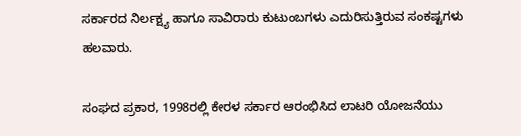ಸರ್ಕಾರದ ನಿರ್ಲಕ್ಷ್ಯ ಹಾಗೂ ಸಾವಿರಾರು ಕುಟುಂಬಗಳು ಎದುರಿಸುತ್ತಿರುವ ಸಂಕಷ್ಟಗಳು ಹಲವಾರು.

ಸಂಘದ ಪ್ರಕಾರ, 1998ರಲ್ಲಿ ಕೇರಳ ಸರ್ಕಾರ ಆರಂಭಿಸಿದ ಲಾಟರಿ ಯೋಜನೆಯು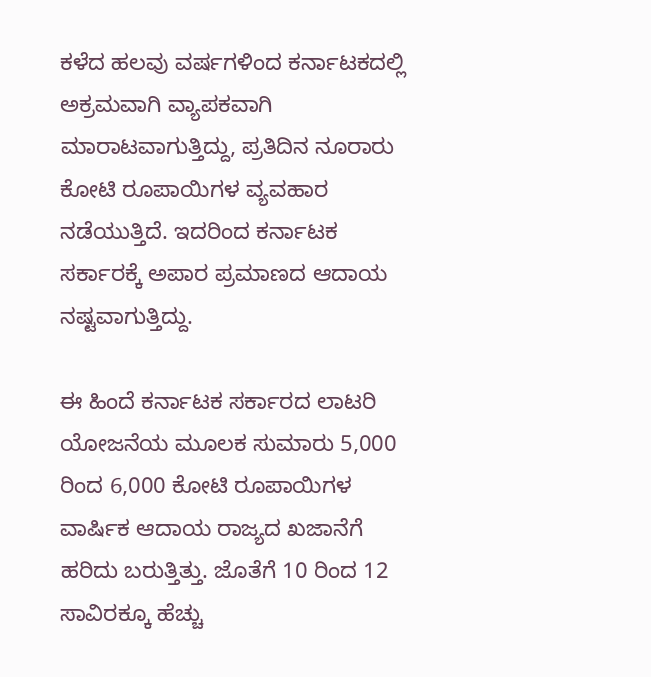ಕಳೆದ ಹಲವು ವರ್ಷಗಳಿಂದ ಕರ್ನಾಟಕದಲ್ಲಿ ಅಕ್ರಮವಾಗಿ ವ್ಯಾಪಕವಾಗಿ ಮಾರಾಟವಾಗುತ್ತಿದ್ದು, ಪ್ರತಿದಿನ ನೂರಾರು ಕೋಟಿ ರೂಪಾಯಿಗಳ ವ್ಯವಹಾರ ನಡೆಯುತ್ತಿದೆ. ಇದರಿಂದ ಕರ್ನಾಟಕ ಸರ್ಕಾರಕ್ಕೆ ಅಪಾರ ಪ್ರಮಾಣದ ಆದಾಯ ನಷ್ಟವಾಗುತ್ತಿದ್ದು.

ಈ ಹಿಂದೆ ಕರ್ನಾಟಕ ಸರ್ಕಾರದ ಲಾಟರಿ ಯೋಜನೆಯ ಮೂಲಕ ಸುಮಾರು 5,000 ರಿಂದ 6,000 ಕೋಟಿ ರೂಪಾಯಿಗಳ ವಾರ್ಷಿಕ ಆದಾಯ ರಾಜ್ಯದ ಖಜಾನೆಗೆ ಹರಿದು ಬರುತ್ತಿತ್ತು. ಜೊತೆಗೆ 10 ರಿಂದ 12 ಸಾವಿರಕ್ಕೂ ಹೆಚ್ಚು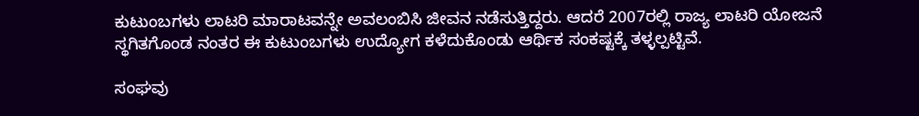ಕುಟುಂಬಗಳು ಲಾಟರಿ ಮಾರಾಟವನ್ನೇ ಅವಲಂಬಿಸಿ ಜೀವನ ನಡೆಸುತ್ತಿದ್ದರು. ಆದರೆ 2007ರಲ್ಲಿ ರಾಜ್ಯ ಲಾಟರಿ ಯೋಜನೆ ಸ್ಥಗಿತಗೊಂಡ ನಂತರ ಈ ಕುಟುಂಬಗಳು ಉದ್ಯೋಗ ಕಳೆದುಕೊಂಡು ಆರ್ಥಿಕ ಸಂಕಷ್ಟಕ್ಕೆ ತಳ್ಳಲ್ಪಟ್ಟಿವೆ.

ಸಂಘವು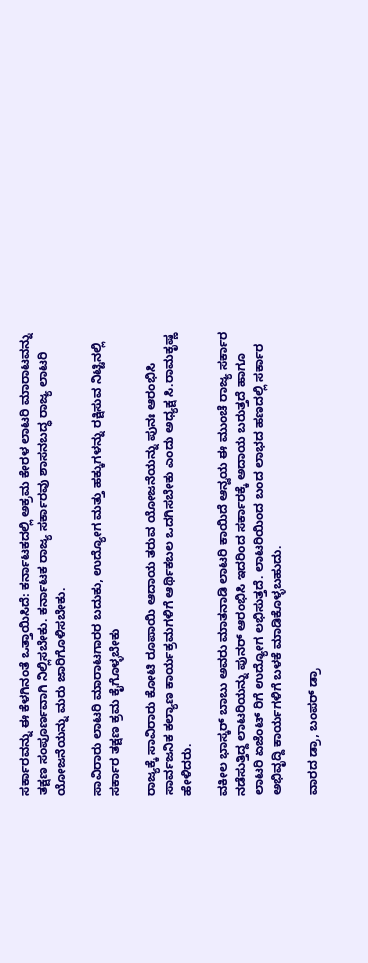ಸರ್ಕಾರವನ್ನು ಈ ಕೆಳಗಿನಂತೆ ಒತ್ತಾಯಿಸಿದೆ: ಕರ್ನಾಟಕದಲ್ಲಿ ಅಕ್ರಮ ಕೇರಳ ಲಾಟರಿ ಮಾರಾಟವನ್ನು ತಕ್ಷಣ ಸಂಪೂರ್ಣವಾಗಿ ನಿಲ್ಲಿಸಬೇಕು. ಕರ್ನಾಟಕ ರಾಜ್ಯ ಸರ್ಕಾರವು ಶಾಸನಬದ್ಧ ರಾಜ್ಯ ಲಾಟರಿ ಯೋಜನೆಯನ್ನು ಮರು ಜಾರಿಗೊಳಿಸಬೇಕು.

ಸಾವಿರಾರು ಲಾಟರಿ ಮಾರಾಟಗಾರರ ಬದುಕು, ಉದ್ಯೋಗ ಮತ್ತು ಹಕ್ಕುಗಳನ್ನು ರಕ್ಷಿಸುವ ನಿಟ್ಟಿನಲ್ಲಿ ಸರ್ಕಾರ ತಕ್ಷಣ ಕ್ರಮ ಕೈಗೊಳ್ಳಬೇಕು

ರಾಜ್ಯಕ್ಕೆ ಸಾವಿರಾರು ಕೋಟಿ ರೂಪಾಯಿ ಆದಾಯ ತರುವ ಯೋಜನೆಯನ್ನು ಪುನಃ ಆರಂಭಿಸಿ ಸಾರ್ವಜನಿಕ ಕಲ್ಯಾಣ ಕಾರ್ಯಕ್ರಮಗಳಿಗೆ ಆರ್ಥಿಕಬಲ ಒದಗಿಸಬೇಕು ಎಂದು ಅಧ್ಯಕ್ಷ ಸಿ.ರಾಮಕೃಷ್ಣ ಹೇಳಿದರು.

ವಕೀಲ ಭಾಸ್ಕರ್ ಬಾಬು ಅವರು ಮಾತನಾಡಿ ಲಾಟರಿ ಕಾಯಿದೆ ಆನ್ವಯ ಈ ಮುಂಚೆ ರಾಜ್ಯ ಸರ್ಕಾರ ನಡೆಸುತ್ತಿದ್ದ ಲಾಟರಿಯನ್ನು ಪುನರ್ ಆರಂಭಿಸಿ ಇದರಿಂದ ಸರ್ಕಾರಕ್ಕೆ ಅದಾಯ ಬರುತ್ತದೆ ಹಾಗೂ ಲಾಟರಿ ಏಜೆಂಟ್ ರಿಗೆ ಉದ್ಯೋಗ ಲಭಿಸುತ್ತದೆ. ಲಾಟರಿಯಿಂದ ಬಂದ ಲಾಭದ ಹಣದಲ್ಲಿ ಸರ್ಕಾರ ಅಭಿವೃದ್ದಿ ಕಾರ್ಯಗಳಿಗೆ ಬಳಕೆ ಮಾಡಿಕೊಳ್ಳಬಹುದು.

ವಾರದ ಡ್ರಾ, ಬಂಪರ್ ಡ್ರಾ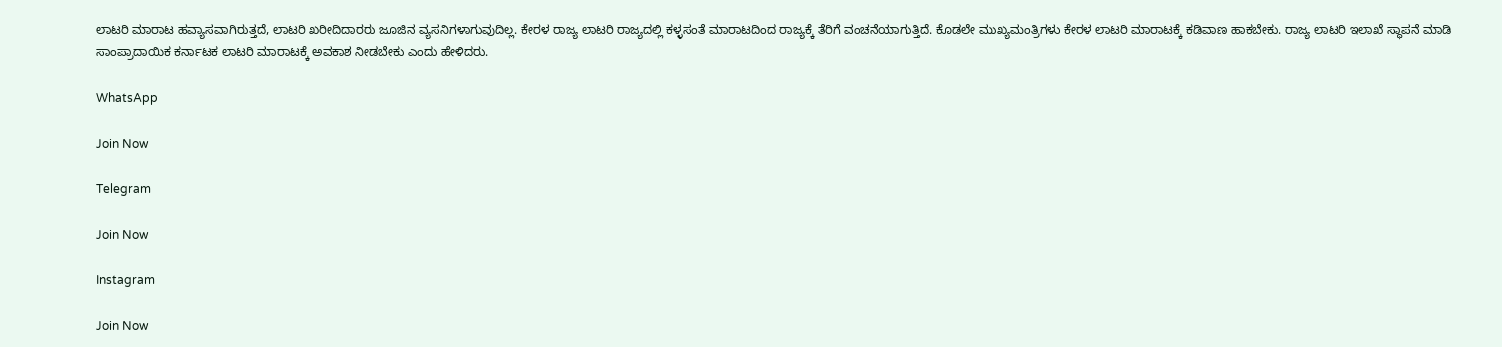ಲಾಟರಿ ಮಾರಾಟ ಹವ್ಯಾಸವಾಗಿರುತ್ತದೆ, ಲಾಟರಿ ಖರೀದಿದಾರರು ಜೂಜಿನ ವ್ಯಸನಿಗಳಾಗುವುದಿಲ್ಲ. ಕೇರಳ ರಾಜ್ಯ ಲಾಟರಿ ರಾಜ್ಯದಲ್ಲಿ ಕಳ್ಳಸಂತೆ ಮಾರಾಟದಿಂದ ರಾಜ್ಯಕ್ಕೆ ತೆರಿಗೆ ವಂಚನೆಯಾಗುತ್ತಿದೆ. ಕೊಡಲೇ ಮುಖ್ಯಮಂತ್ರಿಗಳು ಕೇರಳ ಲಾಟರಿ ಮಾರಾಟಕ್ಕೆ ಕಡಿವಾಣ ಹಾಕಬೇಕು. ರಾಜ್ಯ ಲಾಟರಿ ಇಲಾಖೆ ಸ್ಥಾಪನೆ ಮಾಡಿ ಸಾಂಪ್ರಾದಾಯಿಕ ಕರ್ನಾಟಕ ಲಾಟರಿ ಮಾರಾಟಕ್ಕೆ ಅವಕಾಶ ನೀಡಬೇಕು ಎಂದು ಹೇಳಿದರು.

WhatsApp

Join Now

Telegram

Join Now

Instagram

Join Now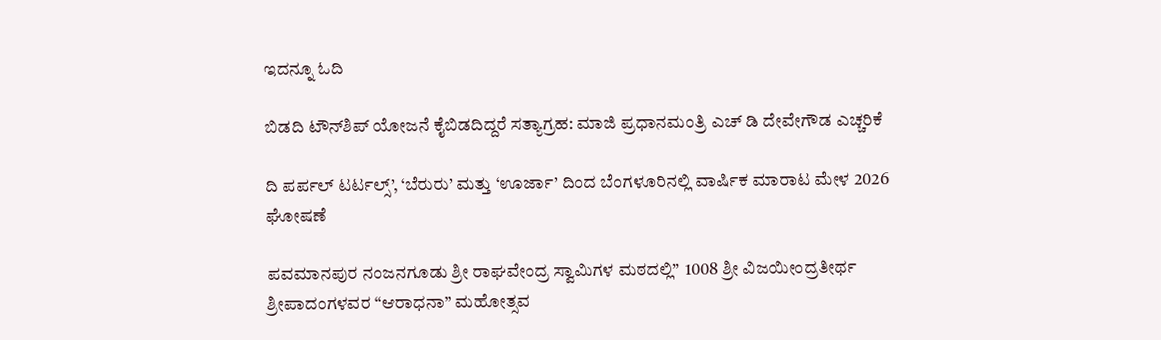ಇದನ್ನೂ ಓದಿ

ಬಿಡದಿ ಟೌನ್‌ಶಿಪ್ ಯೋಜನೆ ಕೈಬಿಡದಿದ್ದರೆ ಸತ್ಯಾಗ್ರಹ: ಮಾಜಿ ಪ್ರಧಾನಮಂತ್ರಿ ಎಚ್ ಡಿ ದೇವೇಗೌಡ ಎಚ್ಚರಿಕೆ

ದಿ ಪರ್ಪಲ್ ಟರ್ಟಲ್ಸ್’, ‘ಬೆರುರು’ ಮತ್ತು ‘ಊರ್ಜಾ’ ದಿಂದ ಬೆಂಗಳೂರಿನಲ್ಲಿ ವಾರ್ಷಿಕ ಮಾರಾಟ ಮೇಳ 2026 ಘೋಷಣೆ

ಪವಮಾನಪುರ ನಂಜನಗೂಡು ಶ್ರೀ ರಾಘವೇಂದ್ರ ಸ್ವಾಮಿಗಳ ಮಠದಲ್ಲಿ”  1008 ಶ್ರೀ ವಿಜಯೀಂದ್ರತೀರ್ಥ ಶ್ರೀಪಾದಂಗಳವರ “ಆರಾಧನಾ” ಮಹೋತ್ಸವ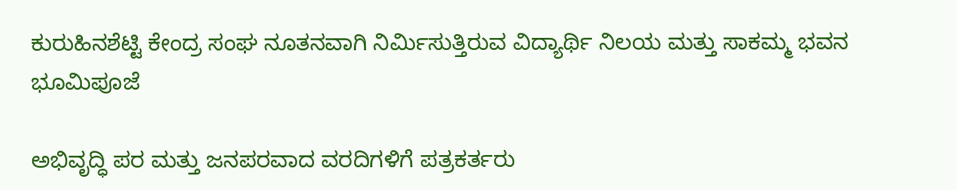ಕುರುಹಿನಶೆಟ್ಟಿ ಕೇಂದ್ರ ಸಂಘ ನೂತನವಾಗಿ ನಿರ್ಮಿಸುತ್ತಿರುವ ವಿದ್ಯಾರ್ಥಿ ನಿಲಯ ಮತ್ತು ಸಾಕಮ್ಮ ಭವನ ಭೂಮಿಪೂಜೆ

ಅಭಿವೃದ್ಧಿ ಪರ ಮತ್ತು ಜನಪರವಾದ ವರದಿಗಳಿಗೆ ಪತ್ರಕರ್ತರು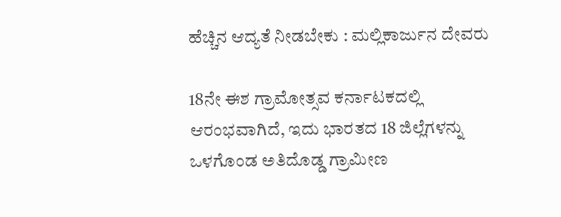ಹೆಚ್ಚಿನ ಆದ್ಯತೆ ನೀಡಬೇಕು : ಮಲ್ಲಿಕಾರ್ಜುನ ದೇವರು

18ನೇ ಈಶ ಗ್ರಾಮೋತ್ಸವ ಕರ್ನಾಟಕದಲ್ಲಿ ಆರಂಭವಾಗಿದೆ, ಇದು ಭಾರತದ 18 ಜಿಲ್ಲೆಗಳನ್ನು ಒಳಗೊಂಡ ಅತಿದೊಡ್ಡ ಗ್ರಾಮೀಣ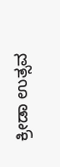ಕ್ರೀಡಾ ಉತ್ಸವ